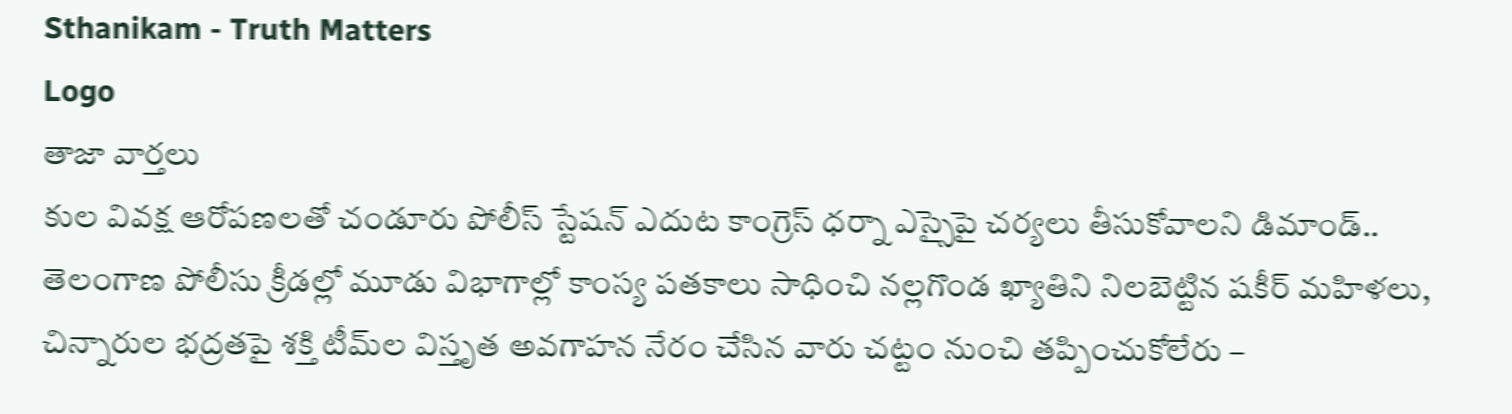Sthanikam - Truth Matters
Logo
తాజా వార్తలు
కుల వివక్ష ఆరోపణలతో చండూరు పోలీస్ స్టేషన్ ఎదుట కాంగ్రెస్ ధర్నా ఎస్సైపై చర్యలు తీసుకోవాలని డిమాండ్.. తెలంగాణ పోలీసు క్రీడల్లో మూడు విభాగాల్లో కాంస్య పతకాలు సాధించి నల్లగొండ ఖ్యాతిని నిలబెట్టిన షకీర్ మహిళలు, చిన్నారుల భద్రతపై శక్తి టీమ్‌ల విస్తృత అవగాహన నేరం చేసిన వారు చట్టం నుంచి తప్పించుకోలేరు –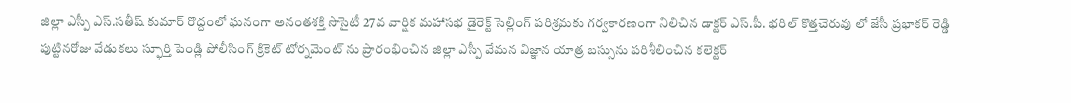జిల్లా ఎస్పీ ఎస్.సతీష్ కుమార్ రొద్దంలో ఘనంగా అనంతశక్తి సొసైటీ 27వ వార్షిక మహాసభ డైరెక్ట్ సెల్లింగ్ పరిశ్రమకు గర్వకారణంగా నిలిచిన డాక్టర్ ఎస్.పీ. భరిల్ కొత్తచెరువు లో జేసీ ప్రభాకర్ రెడ్డి పుట్టినరోజు వేడుకలు స్ఫూర్తి పెండ్లి పోలీసింగ్ క్రికెట్ టోర్నమెంట్ ను ప్రారంభించిన జిల్లా ఎస్పీ వేమన విజ్ఞాన యాత్ర బస్సును పరిశీలించిన కలెక్టర్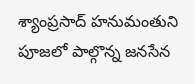శ్యాంప్రసాద్ హనుమంతుని పూజలో పాల్గొన్న జనసేన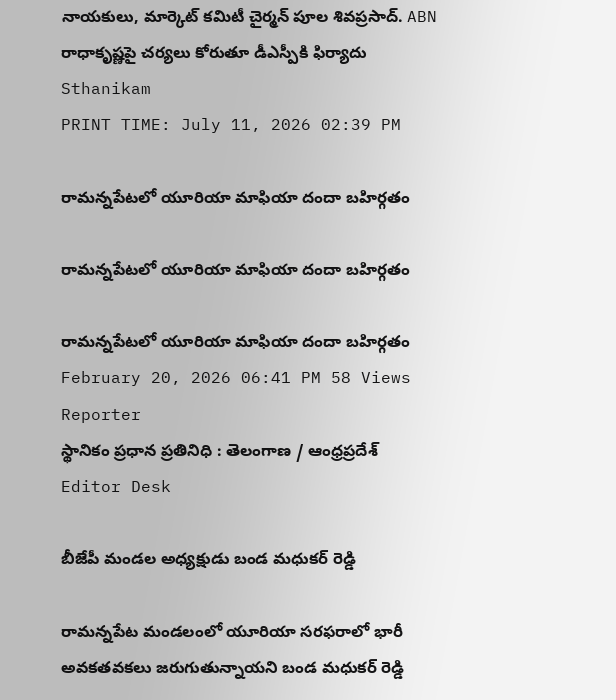నాయకులు, మార్కెట్ కమిటీ చైర్మన్ పూల శివప్రసాద్. ABN రాధాకృష్ణపై చర్యలు కోరుతూ డీఎస్పీకి ఫిర్యాదు
Sthanikam
PRINT TIME: July 11, 2026 02:39 PM

రామన్నపేటలో యూరియా మాఫియా దందా బహిర్గతం

రామన్నపేటలో యూరియా మాఫియా దందా బహిర్గతం

రామన్నపేటలో యూరియా మాఫియా దందా బహిర్గతం
February 20, 2026 06:41 PM 58 Views
Reporter
స్థానికం ప్రధాన ప్రతినిధి : తెలంగాణ / ఆంధ్రప్రదేశ్
Editor Desk

బీజేపీ మండల అధ్యక్షుడు బండ మధుకర్ రెడ్డి

రామన్నపేట మండలంలో యూరియా సరఫరాలో భారీ అవకతవకలు జరుగుతున్నాయని బండ మధుకర్ రెడ్డి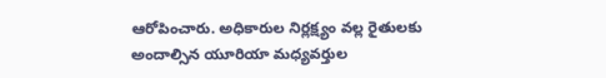ఆరోపించారు. అధికారుల నిర్లక్ష్యం వల్ల రైతులకు అందాల్సిన యూరియా మధ్యవర్తుల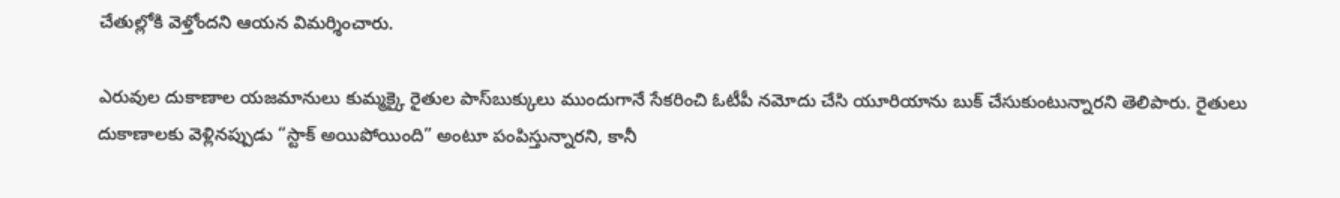చేతుల్లోకి వెళ్తోందని ఆయన విమర్శించారు.

ఎరువుల దుకాణాల యజమానులు కుమ్మక్కై రైతుల పాస్‌బుక్కులు ముందుగానే సేకరించి ఓటీపీ నమోదు చేసి యూరియాను బుక్‌ చేసుకుంటున్నారని తెలిపారు. రైతులు దుకాణాలకు వెళ్లినప్పుడు “స్టాక్ అయిపోయింది” అంటూ పంపిస్తున్నారని, కానీ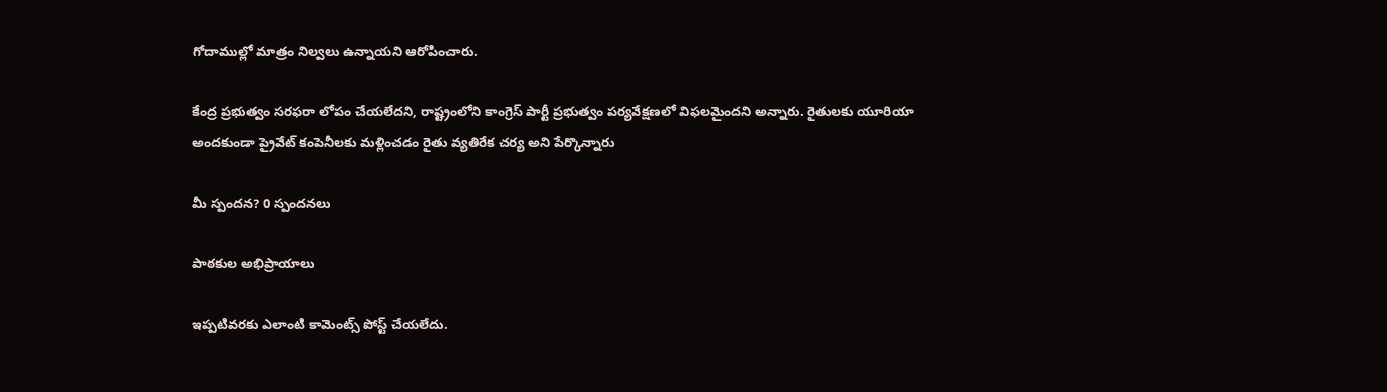గోదాముల్లో మాత్రం నిల్వలు ఉన్నాయని ఆరోపించారు.

కేంద్ర ప్రభుత్వం సరఫరా లోపం చేయలేదని, రాష్ట్రంలోని కాంగ్రెస్ పార్టీ ప్రభుత్వం పర్యవేక్షణలో విఫలమైందని అన్నారు. రైతులకు యూరియా అందకుండా ప్రైవేట్ కంపెనీలకు మళ్లించడం రైతు వ్యతిరేక చర్య అని పేర్కొన్నారు

మీ స్పందన? 0 స్పందనలు

పాఠకుల అభిప్రాయాలు

ఇప్పటివరకు ఎలాంటి కామెంట్స్ పోస్ట్ చేయలేదు.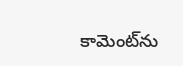కామెంట్‌ను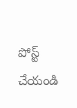పోస్ట్ చేయండి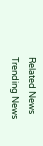Related News
Trending News